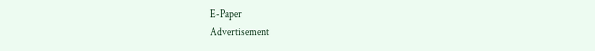E-Paper
Advertisement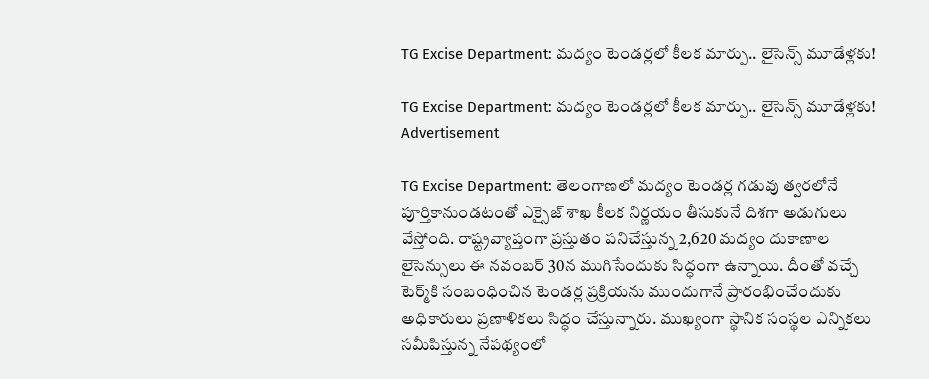TG Excise Department: మద్యం టెండర్లలో కీలక మార్పు.. లైసెన్స్ మూడేళ్లకు!

TG Excise Department: మద్యం టెండర్లలో కీలక మార్పు.. లైసెన్స్ మూడేళ్లకు!
Advertisement

TG Excise Department: తెలంగాణలో మద్యం టెండర్ల గడువు త్వరలోనే పూర్తికానుండటంతో ఎక్సైజ్ శాఖ కీలక నిర్ణయం తీసుకునే దిశగా అడుగులు వేస్తోంది. రాష్ట్రవ్యాప్తంగా ప్రస్తుతం పనిచేస్తున్న 2,620 మద్యం దుకాణాల లైసెన్సులు ఈ నవంబర్ 30న ముగిసేందుకు సిద్ధంగా ఉన్నాయి. దీంతో వచ్చే టెర్మ్‌కి సంబంధించిన టెండర్ల ప్రక్రియను ముందుగానే ప్రారంభించేందుకు అధికారులు ప్రణాళికలు సిద్ధం చేస్తున్నారు. ముఖ్యంగా స్థానిక సంస్థల ఎన్నికలు సమీపిస్తున్న నేపథ్యంలో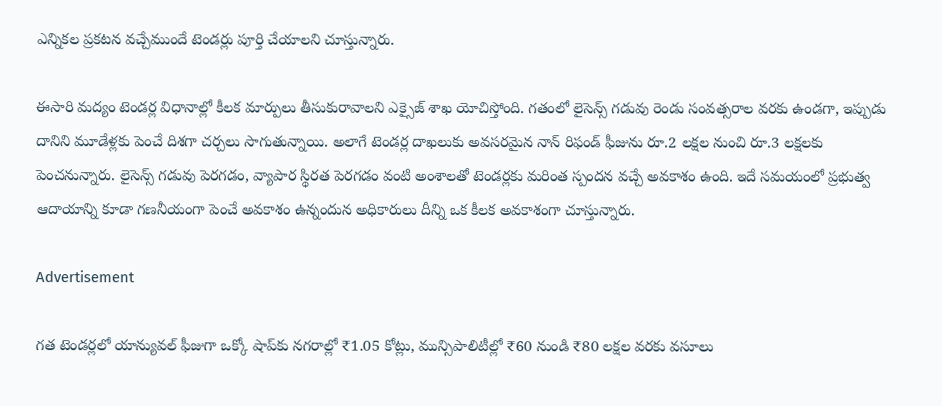ఎన్నికల ప్రకటన వచ్చేముందే టెండర్లు పూర్తి చేయాలని చూస్తున్నారు.

ఈసారి మద్యం టెండర్ల విధానాల్లో కీలక మార్పులు తీసుకురావాలని ఎక్సైజ్ శాఖ యోచిస్తోంది. గతంలో లైసెన్స్ గడువు రెండు సంవత్సరాల వరకు ఉండగా, ఇప్పుడు దానిని మూడేళ్లకు పెంచే దిశగా చర్చలు సాగుతున్నాయి. అలాగే టెండర్ల దాఖలుకు అవసరమైన నాన్ రిఫండ్ ఫీజును రూ.2 లక్షల నుంచి రూ.3 లక్షలకు పెంచనున్నారు. లైసెన్స్ గడువు పెరగడం, వ్యాపార స్థిరత పెరగడం వంటి అంశాలతో టెండర్లకు మరింత స్పందన వచ్చే అవకాశం ఉంది. ఇదే సమయంలో ప్రభుత్వ ఆదాయాన్ని కూడా గణనీయంగా పెంచే అవకాశం ఉన్నందున అధికారులు దీన్ని ఒక కీలక అవకాశంగా చూస్తున్నారు.

Advertisement

గత టెండర్లలో యాన్యువల్ ఫీజుగా ఒక్కో షాప్‌కు నగరాల్లో ₹1.05 కోట్లు, మున్సిపాలిటీల్లో ₹60 నుండి ₹80 లక్షల వరకు వసూలు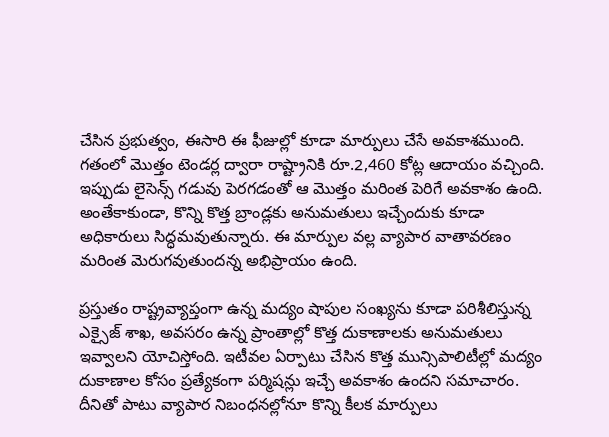చేసిన ప్రభుత్వం, ఈసారి ఈ ఫీజుల్లో కూడా మార్పులు చేసే అవకాశముంది. గతంలో మొత్తం టెండర్ల ద్వారా రాష్ట్రానికి రూ.2,460 కోట్ల ఆదాయం వచ్చింది. ఇప్పుడు లైసెన్స్ గడువు పెరగడంతో ఆ మొత్తం మరింత పెరిగే అవకాశం ఉంది. అంతేకాకుండా, కొన్ని కొత్త బ్రాండ్లకు అనుమతులు ఇచ్చేందుకు కూడా అధికారులు సిద్ధమవుతున్నారు. ఈ మార్పుల వల్ల వ్యాపార వాతావరణం మరింత మెరుగవుతుందన్న అభిప్రాయం ఉంది.

ప్రస్తుతం రాష్ట్రవ్యాప్తంగా ఉన్న మద్యం షాపుల సంఖ్యను కూడా పరిశీలిస్తున్న ఎక్సైజ్ శాఖ, అవసరం ఉన్న ప్రాంతాల్లో కొత్త దుకాణాలకు అనుమతులు ఇవ్వాలని యోచిస్తోంది. ఇటీవల ఏర్పాటు చేసిన కొత్త మున్సిపాలిటీల్లో మద్యం దుకాణాల కోసం ప్రత్యేకంగా పర్మిషన్లు ఇచ్చే అవకాశం ఉందని సమాచారం. దీనితో పాటు వ్యాపార నిబంధనల్లోనూ కొన్ని కీలక మార్పులు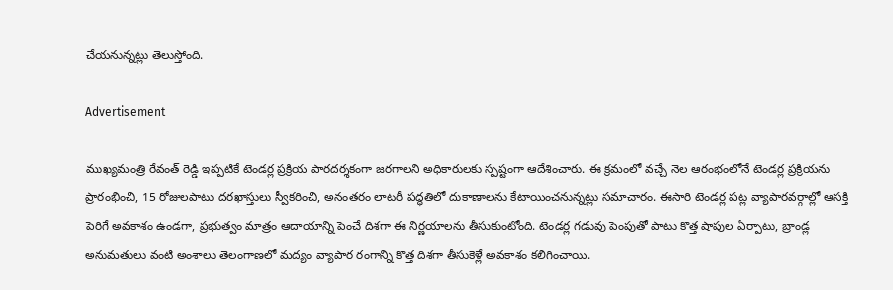చేయనున్నట్లు తెలుస్తోంది.

Advertisement

ముఖ్యమంత్రి రేవంత్ రెడ్డి ఇప్పటికే టెండర్ల ప్రక్రియ పారదర్శకంగా జరగాలని అధికారులకు స్పష్టంగా ఆదేశించారు. ఈ క్రమంలో వచ్చే నెల ఆరంభంలోనే టెండర్ల ప్రక్రియను ప్రారంభించి, 15 రోజులపాటు దరఖాస్తులు స్వీకరించి, అనంతరం లాటరీ పద్ధతిలో దుకాణాలను కేటాయించనున్నట్లు సమాచారం. ఈసారి టెండర్ల పట్ల వ్యాపారవర్గాల్లో ఆసక్తి పెరిగే అవకాశం ఉండగా, ప్రభుత్వం మాత్రం ఆదాయాన్ని పెంచే దిశగా ఈ నిర్ణయాలను తీసుకుంటోంది. టెండర్ల గడువు పెంపుతో పాటు కొత్త షాపుల ఏర్పాటు, బ్రాండ్ల అనుమతులు వంటి అంశాలు తెలంగాణలో మద్యం వ్యాపార రంగాన్ని కొత్త దిశగా తీసుకెళ్లే అవకాశం కలిగించాయి.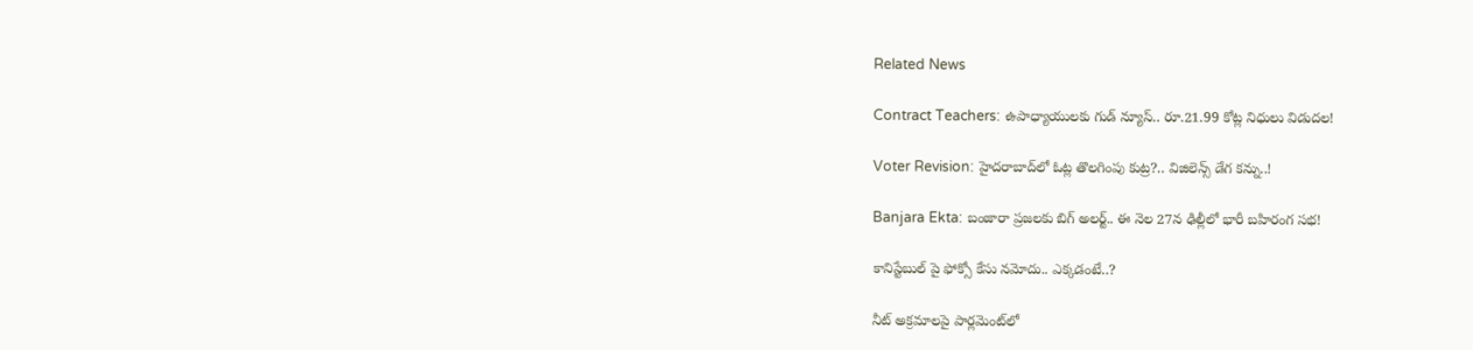Related News

Contract Teachers: ఉపాధ్యాయులకు గుడ్ న్యూస్.. రూ.21.99 కోట్ల నిధులు విడుదల!

Voter Revision: హైదరాబాద్‌లో ఓట్ల తొలగింపు కుట్ర?.. విజిలెన్స్ డేగ కన్ను..!

Banjara Ekta: బంజారా ప్రజలకు బిగ్ అలర్ట్.. ఈ నెల 27న ఢిల్లీలో భారీ బహిరంగ సభ!

కానిస్టేబుల్ పై ఫోక్సో కేసు నమోదు.. ఎక్కడంటే..?

నీట్ అక్రమాలపై పార్లమెంట్‌లో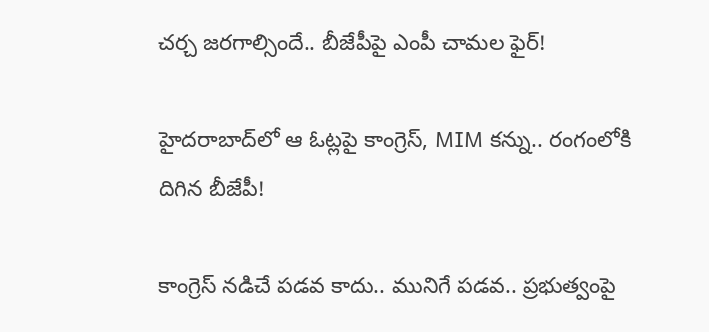చర్చ జరగాల్సిందే.. బీజేపీపై ఎంపీ చామల ఫైర్!

హైదరాబాద్‌లో ఆ ఓట్లపై కాంగ్రెస్, MIM కన్ను.. రంగంలోకి దిగిన బీజేపీ!

కాంగ్రెస్ నడిచే పడవ కాదు.. మునిగే పడవ.. ప్రభుత్వంపై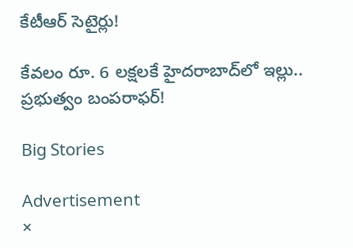కేటీఆర్ సెటైర్లు!

కేవలం రూ. 6 లక్షలకే హైదరాబాద్‌లో ఇల్లు.. ప్రభుత్వం బంపరాఫర్!

Big Stories

Advertisement
×